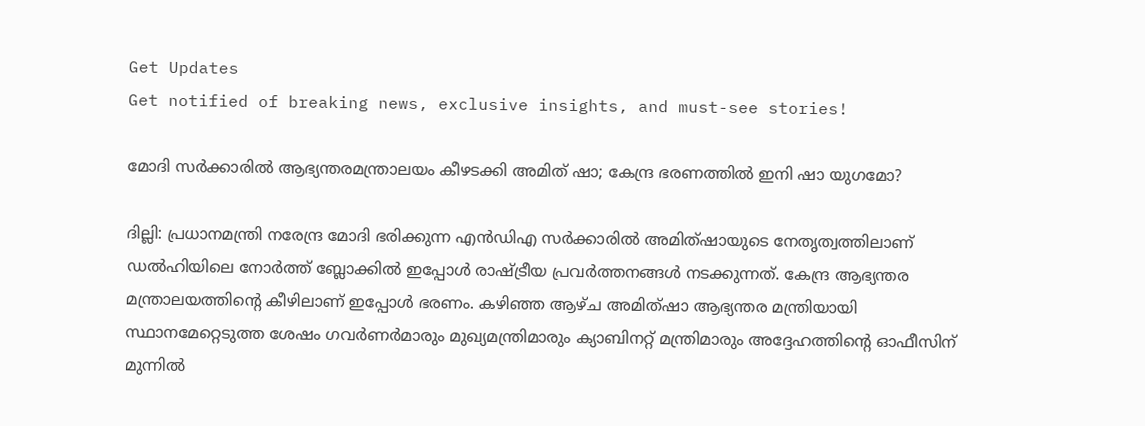Get Updates
Get notified of breaking news, exclusive insights, and must-see stories!

മോദി സര്‍ക്കാരില്‍ ആഭ്യന്തരമന്ത്രാലയം കീഴടക്കി അമിത് ഷാ; കേന്ദ്ര ഭരണത്തില്‍ ഇനി ഷാ യുഗമോ?

ദില്ലി: പ്രധാനമന്ത്രി നരേന്ദ്ര മോദി ഭരിക്കുന്ന എന്‍ഡിഎ സര്‍ക്കാരില്‍ അമിത്ഷായുടെ നേതൃത്വത്തിലാണ് ഡല്‍ഹിയിലെ നോര്‍ത്ത് ബ്ലോക്കില്‍ ഇപ്പോള്‍ രാഷ്ട്രീയ പ്രവര്‍ത്തനങ്ങള്‍ നടക്കുന്നത്. കേന്ദ്ര ആഭ്യന്തര മന്ത്രാലയത്തിന്റെ കീഴിലാണ് ഇപ്പോള്‍ ഭരണം. കഴിഞ്ഞ ആഴ്ച അമിത്ഷാ ആഭ്യന്തര മന്ത്രിയായി സ്ഥാനമേറ്റെടുത്ത ശേഷം ഗവര്‍ണര്‍മാരും മുഖ്യമന്ത്രിമാരും ക്യാബിനറ്റ് മന്ത്രിമാരും അദ്ദേഹത്തിന്റെ ഓഫീസിന് മുന്നില്‍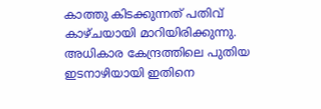കാത്തു കിടക്കുന്നത് പതിവ് കാഴ്ചയായി മാറിയിരിക്കുന്നു. അധികാര കേന്ദ്രത്തിലെ പുതിയ ഇടനാഴിയായി ഇതിനെ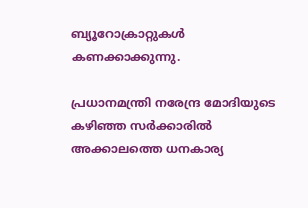ബ്യൂറോക്രാറ്റുകള്‍ കണക്കാക്കുന്നു.

പ്രധാനമന്ത്രി നരേന്ദ്ര മോദിയുടെ കഴിഞ്ഞ സര്‍ക്കാരില്‍ അക്കാലത്തെ ധനകാര്യ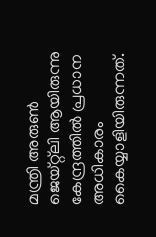മന്ത്രി അരുണ്‍ ജെയ്റ്റ്‌ലി ആയിരുന്നു കേന്ദ്രത്തില്‍ പ്രധാന അധികാരം കൈയ്യാളിയിരുന്നത്.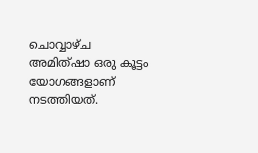ചൊവ്വാഴ്ച അമിത്ഷാ ഒരു കൂട്ടം യോഗങ്ങളാണ് നടത്തിയത്.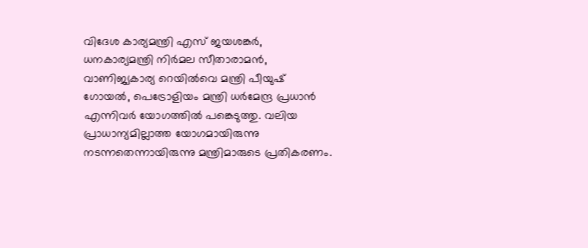വിദേശ കാര്യമന്ത്രി എസ് ജയശങ്കര്‍, ധനകാര്യമന്ത്രി നിര്‍മല സീതാരാമന്‍, വാണിജ്യകാര്യ റെയില്‍വെ മന്ത്രി പീയുഷ് ഗോയല്‍, പെട്രോളിയം മന്ത്രി ധര്‍മേന്ദ്ര പ്രധാന്‍ എന്നിവര്‍ യോഗത്തില്‍ പങ്കെടുത്തു. വലിയ പ്രാധാന്യമില്ലാത്ത യോഗമായിരുന്നു നടന്നതെന്നായിരുന്നു മന്ത്രിമാരുടെ പ്രതികരണം.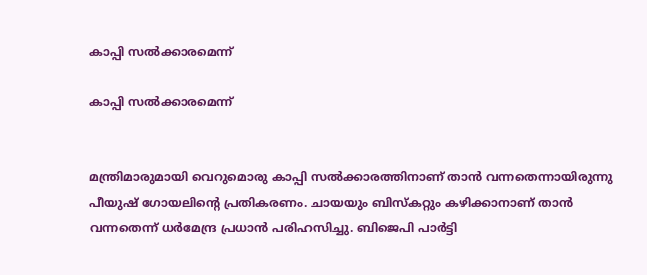കാപ്പി സല്‍ക്കാരമെന്ന്

കാപ്പി സല്‍ക്കാരമെന്ന്


മന്ത്രിമാരുമായി വെറുമൊരു കാപ്പി സല്‍ക്കാരത്തിനാണ് താന്‍ വന്നതെന്നായിരുന്നു പീയുഷ് ഗോയലിന്റെ പ്രതികരണം. ചായയും ബിസ്‌കറ്റും കഴിക്കാനാണ് താന്‍ വന്നതെന്ന് ധര്‍മേന്ദ്ര പ്രധാന്‍ പരിഹസിച്ചു. ബിജെപി പാര്‍ട്ടി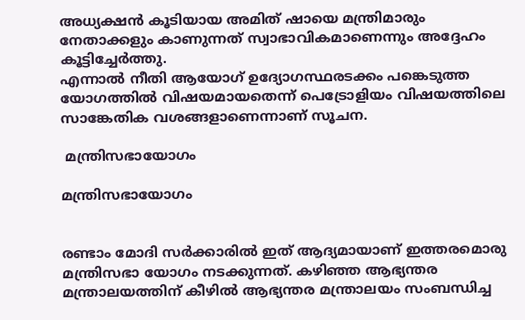അധ്യക്ഷന്‍ കൂടിയായ അമിത് ഷായെ മന്ത്രിമാരും നേതാക്കളും കാണുന്നത് സ്വാഭാവികമാണെന്നും അദ്ദേഹം കൂട്ടിച്ചേര്‍ത്തു.
എന്നാല്‍ നീതി ആയോഗ് ഉദ്യോഗസ്ഥരടക്കം പങ്കെടുത്ത യോഗത്തില്‍ വിഷയമായതെന്ന് പെട്രോളിയം വിഷയത്തിലെ സാങ്കേതിക വശങ്ങളാണെന്നാണ് സൂചന.

 മന്ത്രിസഭായോഗം

മന്ത്രിസഭായോഗം


രണ്ടാം മോദി സര്‍ക്കാരില്‍ ഇത് ആദ്യമായാണ് ഇത്തരമൊരു മന്ത്രിസഭാ യോഗം നടക്കുന്നത്. കഴിഞ്ഞ ആഭ്യന്തര മന്ത്രാലയത്തിന് കീഴില്‍ ആഭ്യന്തര മന്ത്രാലയം സംബന്ധിച്ച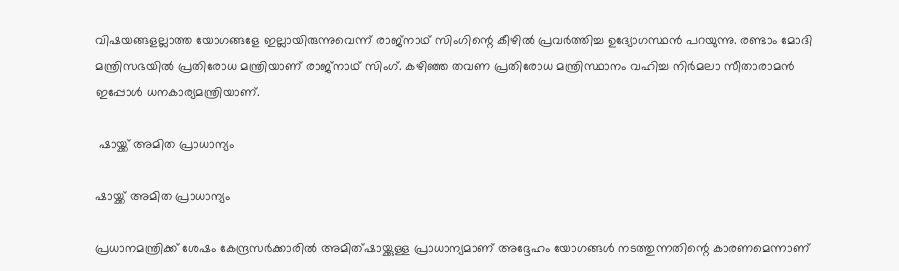വിഷയങ്ങളല്ലാത്ത യോഗങ്ങളേ ഇല്ലായിരുന്നുവെന്ന് രാജ്‌നാഥ് സിംഗിന്റെ കീഴില്‍ പ്രവര്‍ത്തിച്ച ഉദ്യോഗസ്ഥന്‍ പറയുന്നു. രണ്ടാം മോദി മന്ത്രിസഭയില്‍ പ്രതിരോധ മന്ത്രിയാണ് രാജ്‌നാഥ് സിംഗ്. കഴിഞ്ഞ തവണ പ്രതിരോധ മന്ത്രിസ്ഥാനം വഹിച്ച നിര്‍മലാ സീതാരാമന്‍ ഇപ്പോള്‍ ധനകാര്യമന്ത്രിയാണ്.

 ഷായ്ക്ക് അമിത പ്രാധാന്യം

ഷായ്ക്ക് അമിത പ്രാധാന്യം

പ്രധാനമന്ത്രിക്ക് ശേഷം കേന്ദ്രസര്‍ക്കാരില്‍ അമിത്ഷായ്ക്കുള്ള പ്രാധാന്യമാണ് അദ്ദേഹം യോഗങ്ങള്‍ നടത്തുന്നതിന്റെ കാരണമെന്നാണ്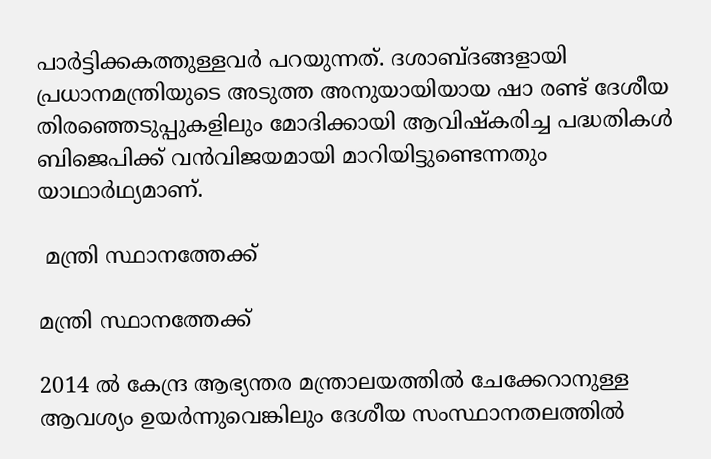പാര്‍ട്ടിക്കകത്തുള്ളവര്‍ പറയുന്നത്. ദശാബ്ദങ്ങളായി പ്രധാനമന്ത്രിയുടെ അടുത്ത അനുയായിയായ ഷാ രണ്ട് ദേശീയ തിരഞ്ഞെടുപ്പുകളിലും മോദിക്കായി ആവിഷ്‌കരിച്ച പദ്ധതികള്‍ ബിജെപിക്ക് വന്‍വിജയമായി മാറിയിട്ടുണ്ടെന്നതും യാഥാര്‍ഥ്യമാണ്.

 മന്ത്രി സ്ഥാനത്തേക്ക്

മന്ത്രി സ്ഥാനത്തേക്ക്

2014 ല്‍ കേന്ദ്ര ആഭ്യന്തര മന്ത്രാലയത്തില്‍ ചേക്കേറാനുള്ള ആവശ്യം ഉയര്‍ന്നുവെങ്കിലും ദേശീയ സംസ്ഥാനതലത്തില്‍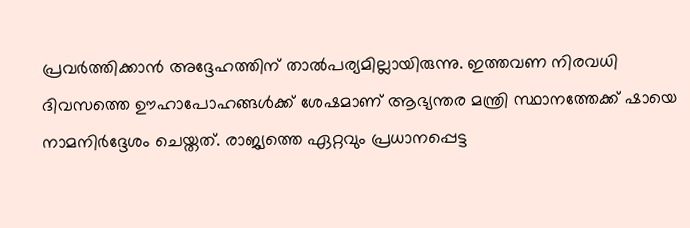പ്രവര്‍ത്തിക്കാന്‍ അദ്ദേഹത്തിന് താല്‍പര്യമില്ലായിരുന്നു. ഇത്തവണ നിരവധി ദിവസത്തെ ഊഹാപോഹങ്ങള്‍ക്ക് ശേഷമാണ് ആഭ്യന്തര മന്ത്രി സ്ഥാനത്തേക്ക് ഷായെ നാമനിര്‍ദ്ദേശം ചെയ്തത്. രാജ്യത്തെ ഏറ്റവും പ്രധാനപ്പെട്ട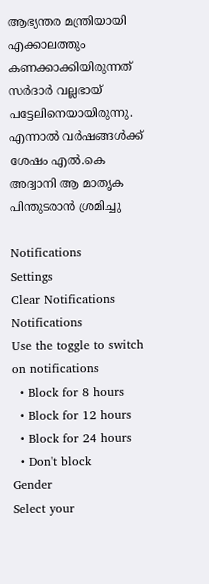ആഭ്യന്തര മന്ത്രിയായി എക്കാലത്തും കണക്കാക്കിയിരുന്നത് സര്‍ദാര്‍ വല്ലഭായ് പട്ടേലിനെയായിരുന്നു. എന്നാല്‍ വര്‍ഷങ്ങള്‍ക്ക് ശേഷം എല്‍.കെ അദ്വാനി ആ മാതൃക പിന്തുടരാന്‍ ശ്രമിച്ചു

Notifications
Settings
Clear Notifications
Notifications
Use the toggle to switch on notifications
  • Block for 8 hours
  • Block for 12 hours
  • Block for 24 hours
  • Don't block
Gender
Select your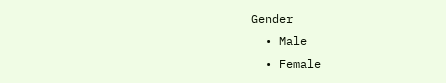Gender
  • Male
  • Female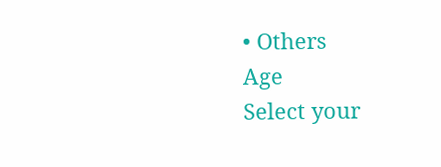• Others
Age
Select your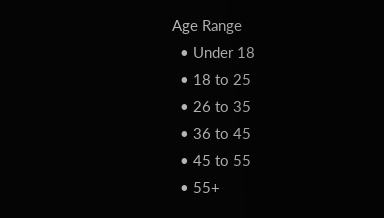Age Range
  • Under 18
  • 18 to 25
  • 26 to 35
  • 36 to 45
  • 45 to 55
  • 55+